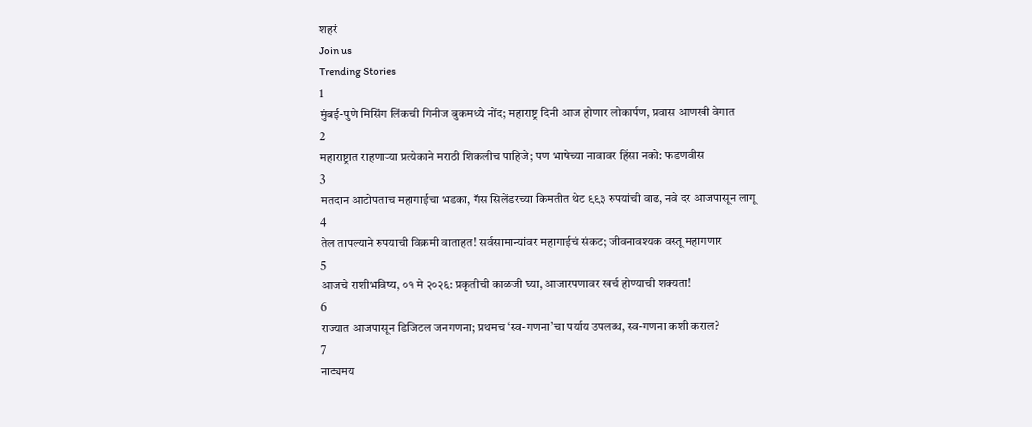शहरं
Join us
Trending Stories
1
मुंबई-पुणे मिसिंग लिंकची गिनीज बुकमध्ये नोंद; महाराष्ट्र दिनी आज होणार लोकार्पण, प्रवास आणखी वेगात
2
महाराष्ट्रात राहणाऱ्या प्रत्येकाने मराठी शिकलीच पाहिजे; पण भाषेच्या नावावर हिंसा नको: फडणवीस
3
मतदान आटोपताच महागाईचा भडका, गॅस सिलेंडरच्या किमतीत थेट ९९३ रुपयांची वाढ, नवे दर आजपासून लागू
4
तेल तापल्याने रुपयाची विक्रमी वाताहत! सर्वसामान्यांवर महागाईचं संकट; जीवनावश्यक वस्तू महागणार
5
आजचे राशीभविष्य, ०१ मे २०२६: प्रकृतीची काळजी घ्या, आजारपणावर खर्च होण्याची शक्यता!
6
राज्यात आजपासून डिजिटल जनगणना; प्रथमच ‘स्व-गणना’चा पर्याय उपलब्ध, स्व-गणना कशी कराल?
7
नाट्यमय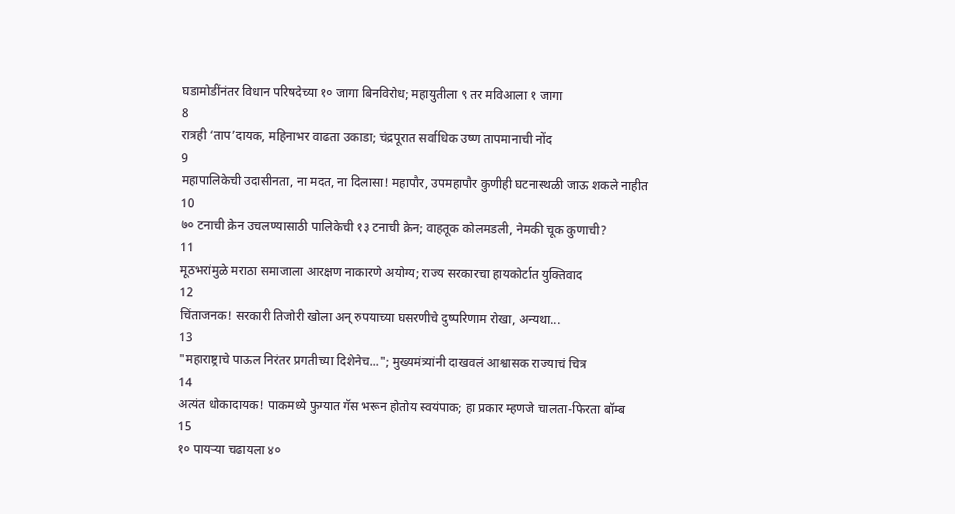घडामोडींनंतर विधान परिषदेच्या १० जागा बिनविरोध; महायुतीला ९ तर मविआला १ जागा
8
रात्रही ‘ताप’दायक, महिनाभर वाढता उकाडा; चंद्रपूरात सर्वाधिक उष्ण तापमानाची नोंद
9
महापालिकेची उदासीनता, ना मदत, ना दिलासा! महापौर, उपमहापौर कुणीही घटनास्थळी जाऊ शकले नाहीत
10
७० टनाची क्रेन उचलण्यासाठी पालिकेची १३ टनाची क्रेन; वाहतूक कोलमडली, नेमकी चूक कुणाची?
11
मूठभरांमुळे मराठा समाजाला आरक्षण नाकारणे अयोग्य; राज्य सरकारचा हायकोर्टात युक्तिवाद
12
चिंताजनक! सरकारी तिजोरी खोला अन् रुपयाच्या घसरणीचे दुष्परिणाम रोखा, अन्यथा...
13
"महाराष्ट्राचे पाऊल निरंतर प्रगतीच्या दिशेनेच..."; मुख्यमंत्र्यांनी दाखवलं आश्वासक राज्याचं चित्र
14
अत्यंत धोकादायक! पाकमध्ये फुग्यात गॅस भरून होतोय स्वयंपाक; हा प्रकार म्हणजे चालता-फिरता बॉम्ब
15
१० पायऱ्या चढायला ४०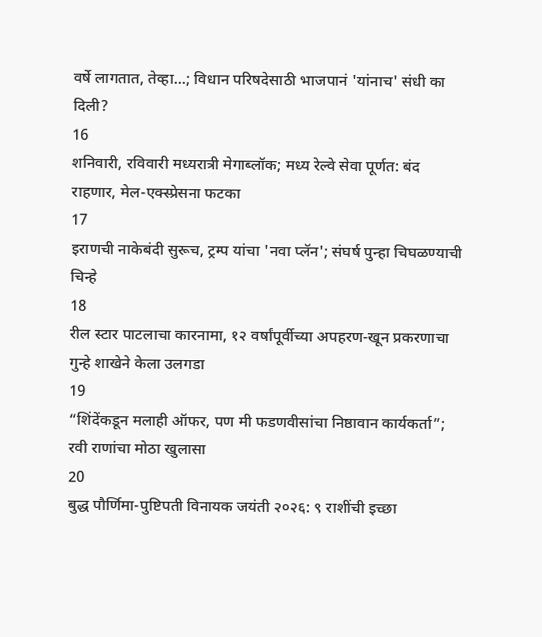वर्षे लागतात, तेव्हा...; विधान परिषदेसाठी भाजपानं 'यांनाच' संधी का दिली?
16
शनिवारी, रविवारी मध्यरात्री मेगाब्लॉक; मध्य रेल्वे सेवा पूर्णत: बंद राहणार, मेल-एक्स्प्रेसना फटका
17
इराणची नाकेबंदी सुरूच, ट्रम्प यांचा 'नवा प्लॅन'; संघर्ष पुन्हा चिघळण्याची चिन्हे
18
रील स्टार पाटलाचा कारनामा, १२ वर्षांपूर्वीच्या अपहरण-खून प्रकरणाचा गुन्हे शाखेने केला उलगडा
19
“शिंदेंकडून मलाही ऑफर, पण मी फडणवीसांचा निष्ठावान कार्यकर्ता”; रवी राणांचा मोठा खुलासा
20
बुद्ध पौर्णिमा-पुष्टिपती विनायक जयंती २०२६: ९ राशींची इच्छा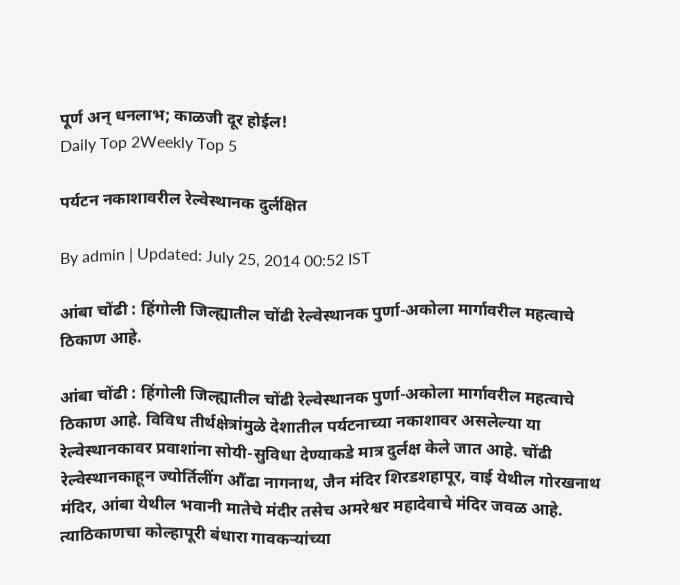पूर्ण अन् धनलाभ; काळजी दूर होईल!
Daily Top 2Weekly Top 5

पर्यटन नकाशावरील रेल्वेस्थानक दुर्लक्षित

By admin | Updated: July 25, 2014 00:52 IST

आंबा चोंढी : हिंगोली जिल्ह्यातील चोंढी रेल्वेस्थानक पुर्णा-अकोला मार्गावरील महत्वाचे ठिकाण आहे.

आंबा चोंढी : हिंगोली जिल्ह्यातील चोंढी रेल्वेस्थानक पुर्णा-अकोला मार्गावरील महत्वाचे ठिकाण आहे. विविध तीर्थक्षेत्रांमुळे देशातील पर्यटनाच्या नकाशावर असलेल्या या रेल्वेस्थानकावर प्रवाशांना सोयी-सुविधा देण्याकडे मात्र दुर्लक्ष केले जात आहे. चोंढी रेल्वेस्थानकाहून ज्योर्तिलींग औंढा नागनाथ, जैन मंदिर शिरडशहापूर, वाई येथील गोरखनाथ मंदिर, आंबा येथील भवानी मातेचे मंदीर तसेच अमरेश्वर महादेवाचे मंदिर जवळ आहे. त्याठिकाणचा कोल्हापूरी बंधारा गावकऱ्यांच्या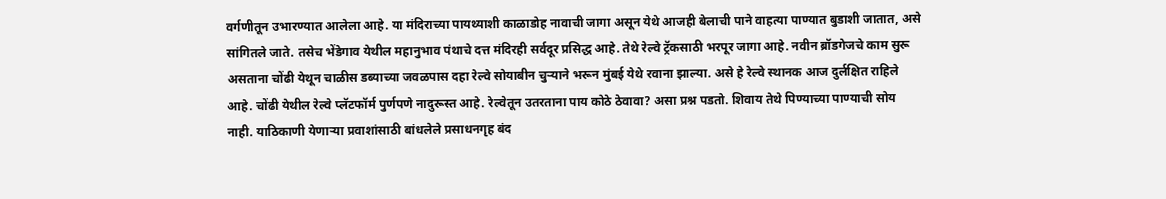वर्गणीतून उभारण्यात आलेला आहे. या मंदिराच्या पायथ्याशी काळाडोह नावाची जागा असून येथे आजही बेलाची पाने वाहत्या पाण्यात बुडाशी जातात, असे सांगितले जाते. तसेच भेंडेगाव येथील महानुभाव पंथाचे दत्त मंदिरही सर्वदूर प्रसिद्ध आहे. तेथे रेल्वे ट्रॅकसाठी भरपूर जागा आहे. नवीन ब्रॉडगेजचे काम सुरू असताना चोंढी येथून चाळीस डब्याच्या जवळपास दहा रेल्वे सोयाबीन चुऱ्याने भरून मुंबई येथे रवाना झाल्या. असे हे रेल्वे स्थानक आज दुर्लक्षित राहिले आहे. चोंढी येथील रेल्वे प्लॅटफॉर्म पुर्णपणे नादुरूस्त आहे. रेल्वेतून उतरताना पाय कोठे ठेवावा? असा प्रश्न पडतो. शिवाय तेथे पिण्याच्या पाण्याची सोय नाही. याठिकाणी येणाऱ्या प्रवाशांसाठी बांधलेले प्रसाधनगृह बंद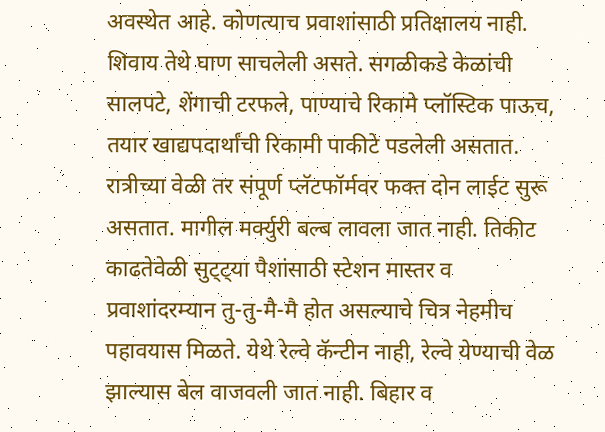अवस्थेत आहे. कोणत्याच प्रवाशांसाठी प्रतिक्षालय नाही. शिवाय तेथे घाण साचलेली असते. सगळीकडे केळांची सालपटे, शेंगाची टरफले, पाण्याचे रिकामे प्लॉस्टिक पाऊच, तयार खाद्यपदार्थांची रिकामी पाकीटे पडलेली असतात. रात्रीच्या वेळी तर संपूर्ण प्लॅटफॉर्मवर फक्त दोन लाईट सुरू असतात. मागील मर्क्युरी बल्ब लावला जात नाही. तिकीट काढतेवेळी सुट्ट्या पैशांसाठी स्टेशन मास्तर व प्रवाशांदरम्यान तु-तु-मै-मै होत असल्याचे चित्र नेहमीच पहावयास मिळते. येथे रेल्वे कॅन्टीन नाही, रेल्वे येण्याची वेळ झाल्यास बेल वाजवली जात नाही. बिहार व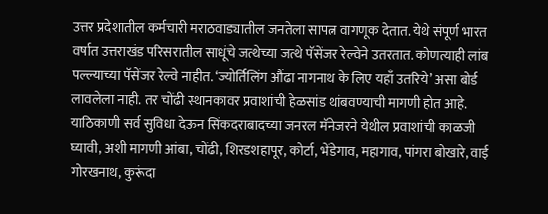उत्तर प्रदेशातील कर्मचारी मराठवाड्यातील जनतेला सापत्न वागणूक देतात. येथे संपूर्ण भारत वर्षात उत्तराखंड परिसरातील साधूंचे जत्थेच्या जत्थे पॅसेंजर रेल्वेने उतरतात. कोणत्याही लांब पल्ल्याच्या पॅसेंजर रेल्वे नाहीत. ‘ज्योर्तिलिंग औंढा नागनाथ के लिए यहाँ उतरिये’ असा बोर्ड लावलेला नाही. तर चोंढी स्थानकावर प्रवाशांची हेळसांड थांबवण्याची मागणी होत आहे. याठिकाणी सर्व सुविधा देऊन सिंकदराबादच्या जनरल मॅनेजरने येथील प्रवाशांची काळजी घ्यावी, अशी मागणी आंबा, चोंढी, शिरडशहापूर, कोर्टा, भेंडेगाव, महागाव, पांगरा बोखारे, वाई गोरखनाथ, कुरूंदा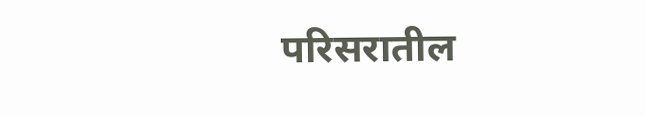परिसरातील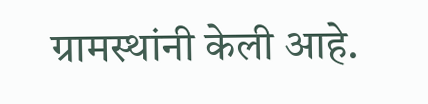ग्रामस्थांनी केली आहे.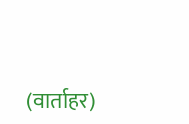(वार्ताहर)